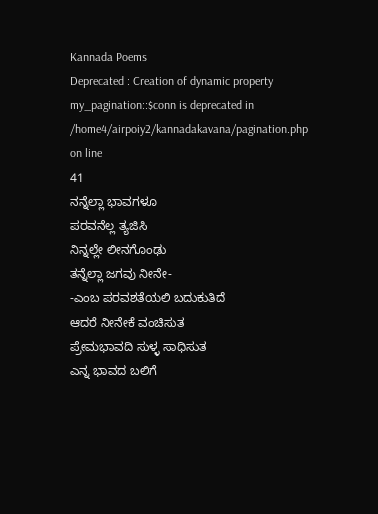Kannada Poems
Deprecated : Creation of dynamic property my_pagination::$conn is deprecated in
/home4/airpoiy2/kannadakavana/pagination.php on line
41
ನನ್ನೆಲ್ಲಾ ಭಾವಗಳೂ
ಪರವನೆಲ್ಲ ತ್ಯಜಿಸಿ
ನಿನ್ನಲ್ಲೇ ಲೀನಗೊಂಢು
ತನ್ನೆಲ್ಲಾ ಜಗವು ನೀನೇ-
-ಎಂಬ ಪರವಶತೆಯಲಿ ಬದುಕುತಿದೆ
ಆದರೆ ನೀನೇಕೆ ವಂಚಿಸುತ
ಪ್ರೇಮಭಾವದಿ ಸುಳ್ಳ ಸಾಧಿಸುತ
ಎನ್ನ ಭಾವದ ಬಲಿಗೆ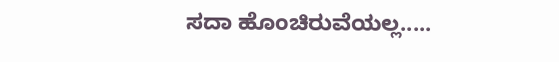ಸದಾ ಹೊಂಚಿರುವೆಯಲ್ಲ.....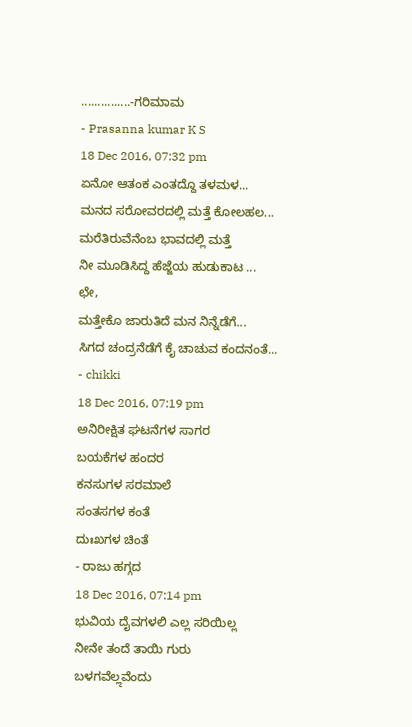...............-ಗರಿಮಾಮ
- Prasanna kumar K S
18 Dec 2016, 07:32 pm
ಏನೋ ಆತಂಕ ಎಂತದ್ದೊ ತಳಮಳ...
ಮನದ ಸರೋವರದಲ್ಲಿ ಮತ್ತೆ ಕೋಲಹಲ...
ಮರೆತಿರುವೆನೆಂಬ ಭಾವದಲ್ಲಿ ಮತ್ತೆ
ನೀ ಮೂಡಿಸಿದ್ದ ಹೆಜ್ಜೆಯ ಹುಡುಕಾಟ ...
ಛೇ,
ಮತ್ತೇಕೊ ಜಾರುತಿದೆ ಮನ ನಿನ್ನೆಡೆಗೆ...
ಸಿಗದ ಚಂದ್ರನೆಡೆಗೆ ಕೈ ಚಾಚುವ ಕಂದನಂತೆ...
- chikki
18 Dec 2016, 07:19 pm
ಅನಿರೀಕ್ಷಿತ ಘಟನೆಗಳ ಸಾಗರ
ಬಯಕೆಗಳ ಹಂದರ
ಕನಸುಗಳ ಸರಮಾಲೆ
ಸಂತಸಗಳ ಕಂತೆ
ದುಃಖಗಳ ಚಿಂತೆ
- ರಾಜು ಹಗ್ಗದ
18 Dec 2016, 07:14 pm
ಭುವಿಯ ದೈವಗಳಲಿ ಎಲ್ಲ ಸರಿಯಿಲ್ಲ
ನೀನೇ ತಂದೆ ತಾಯಿ ಗುರು
ಬಳಗವೆಲೢವೆಂದು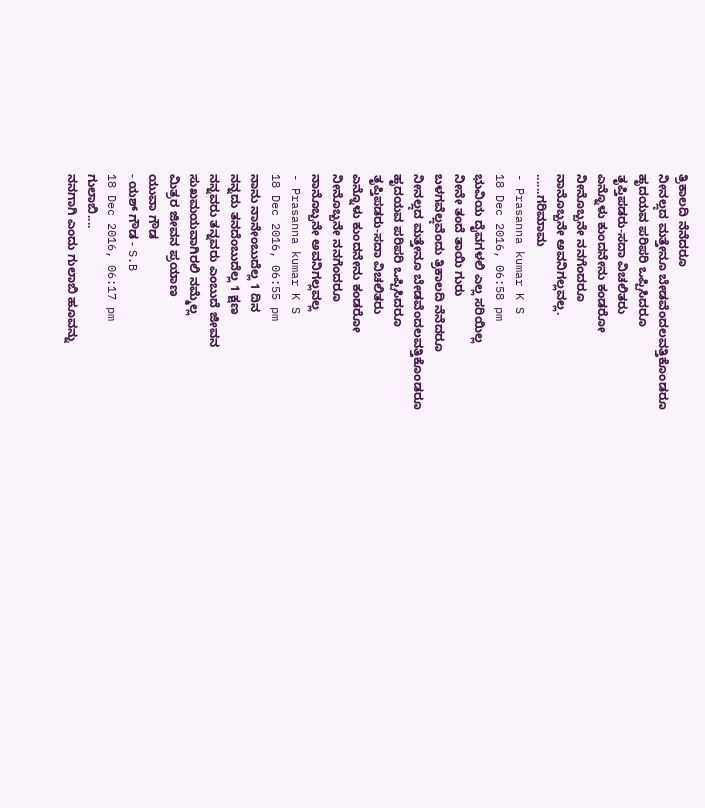ತ್ರಿಕಾಲದಿ ನೆನೆದರೂ
ನೀನಲೢದ ಮತ್ತೇನೂ ಬೇಡವೆಂದಲವತ್ತಿಕೊಂಡರೂ
ಹೃದಯವ ಪರಿಪರಿ ಒಪ್ಪಿಸಿದರೂ
ತೃಪ್ತಿಪಡರು-ಸದಾ ವಿಚಲಿತರು
ಎನ್ನೊಳು ಕುಂದನೇನು ಕಂಡರೋ
ನೀನೊಬ್ಬನೇ ನನಗೆಂದರೂ
ನಾನೊಬ್ಬನೇ ಅವನಿಗಲ್ಲವಲ್ಲ.
......ಗರಿಮಾಮ
- Prasanna kumar K S
18 Dec 2016, 06:58 pm
ಭುವಿಯ ದೈವಗಳಲಿ ಎಲ್ಲ ಸರಿಯಿಲ್ಲ
ನೀನೇ ತಂದೆ ತಾಯಿ ಗುರು
ಬಳಗವೆಲೢವೆಂದು ತ್ರಿಕಾಲದಿ ನೆನೆದರೂ
ನೀನಲೢದ ಮತ್ತೇನೂ ಬೇಡವೆಂದಲವತ್ತಿಕೊಂಡರೂ
ಹೃದಯವ ಪರಿಪರಿ ಒಪ್ಪಿಸಿದರೂ
ತೃಪ್ತಿಪಡರು-ಸದಾ ವಿಚಲಿತರು
ಎನ್ನೊಳು ಕುಂದನೇನು ಕಂಡರೋ
ನೀನೊಬ್ಬನೇ ನನಗೆಂದರೂ
ನಾನೊಬ್ಬನೇ ಅವನಿಗಲ್ಲವಲ್ಲ
- Prasanna kumar K S
18 Dec 2016, 06:55 pm
ನಾನು ನಾನೇಂಬುದೆಲ್ಲ 1 ದಿನ
ನನ್ನದು ತನದೆಂಬುದೆಲ್ಲ 1 ಕ್ಷಣ
ನನ್ನವರು ತನ್ನವರು ಎಂಬುದೆ ಜೀವನ
ಸುಖಮಯವಾಗಿರಲಿ ನಮ್ಮೆಲ್ಲ
ಮಿತ್ರರ ಜೀವನ ಪ್ರಯಾಣ
ಯುವಾ ಗೌಡ
- ಯಶ್ ಗೌಡ - S.B
18 Dec 2016, 06:17 pm
ಗುಲಾಬಿ....
ನನಗಾಗಿ ಎಂದು ಗುಲಾಬಿ ಹೂವನ್ನು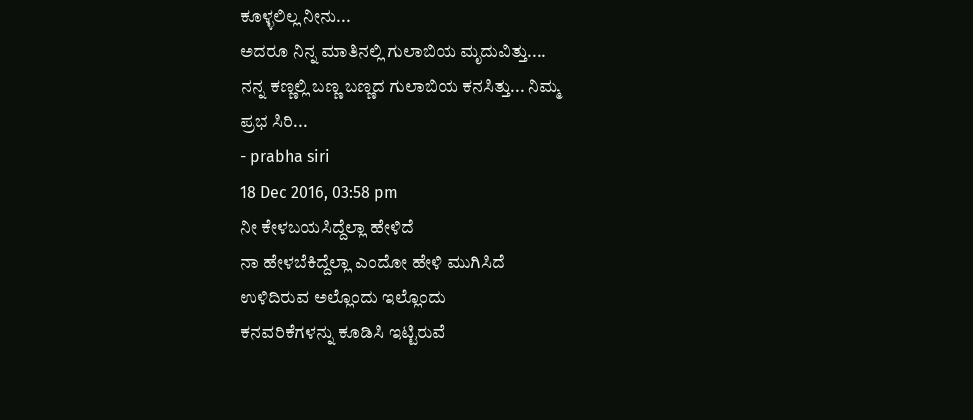ಕೂಳ್ಳಲಿಲ್ಲ ನೀನು...
ಅದರೂ ನಿನ್ನ ಮಾತಿನಲ್ಲಿ ಗುಲಾಬಿಯ ಮೃದುವಿತ್ತು....
ನನ್ನ ಕಣ್ಣಲ್ಲಿ ಬಣ್ಣ ಬಣ್ಣದ ಗುಲಾಬಿಯ ಕನಸಿತ್ತು... ನಿಮ್ಮ
ಪ್ರಭ ಸಿರಿ...
- prabha siri
18 Dec 2016, 03:58 pm
ನೀ ಕೇಳಬಯಸಿದ್ದೆಲ್ಲಾ ಹೇಳಿದೆ
ನಾ ಹೇಳಬೆಕಿದ್ದೆಲ್ಲಾ ಎಂದೋ ಹೇಳಿ ಮುಗಿಸಿದೆ
ಉಳಿದಿರುವ ಅಲ್ಲೊಂದು ಇಲ್ಲೊಂದು
ಕನವರಿಕೆಗಳನ್ನು ಕೂಡಿಸಿ ಇಟ್ಟಿರುವೆ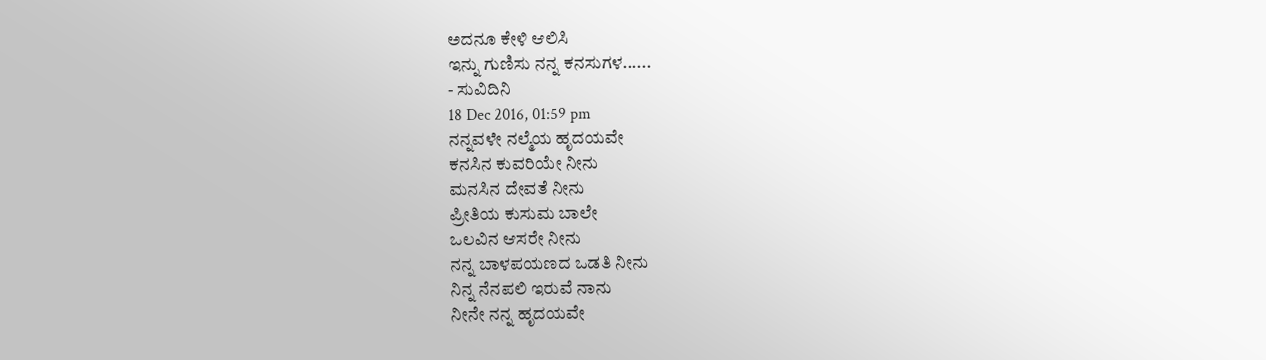ಅದನೂ ಕೇಳಿ ಆಲಿಸಿ
ಇನ್ನು ಗುಣಿಸು ನನ್ನ ಕನಸುಗಳ......
- ಸುವಿದಿನಿ
18 Dec 2016, 01:59 pm
ನನ್ನವಳೇ ನಲ್ಮೆಯ ಹೃದಯವೇ
ಕನಸಿನ ಕುವರಿಯೇ ನೀನು
ಮನಸಿನ ದೇವತೆ ನೀನು
ಪ್ರೀತಿಯ ಕುಸುಮ ಬಾಲೇ
ಒಲವಿನ ಆಸರೇ ನೀನು
ನನ್ನ ಬಾಳಪಯಣದ ಒಡತಿ ನೀನು
ನಿನ್ನ ನೆನಪಲಿ ಇರುವೆ ನಾನು
ನೀನೇ ನನ್ನ ಹೃದಯವೇ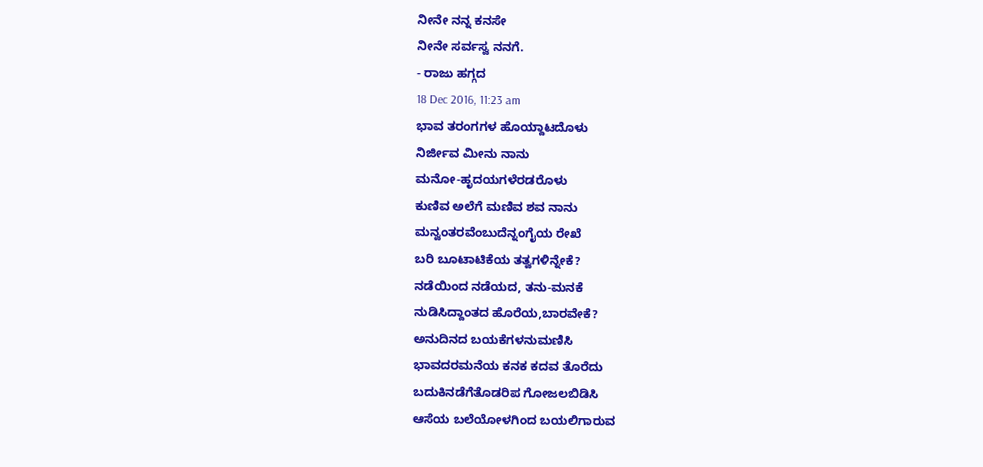ನೀನೇ ನನ್ನ ಕನಸೇ
ನೀನೇ ಸರ್ವಸ್ವ ನನಗೆ.
- ರಾಜು ಹಗ್ಗದ
18 Dec 2016, 11:23 am
ಭಾವ ತರಂಗಗಳ ಹೊಯ್ದಾಟದೊಳು
ನಿರ್ಜೀವ ಮೀನು ನಾನು
ಮನೋ-ಹೃದಯಗಳೆರಡರೊಳು
ಕುಣಿವ ಅಲೆಗೆ ಮಣಿವ ಶವ ನಾನು
ಮನ್ವಂತರವೆಂಬುದೆನ್ನಂಗೈಯ ರೇಖೆ
ಬರಿ ಬೂಟಾಟಿಕೆಯ ತತ್ವಗಳಿನ್ನೇಕೆ?
ನಡೆಯಿಂದ ನಡೆಯದ, ತನು-ಮನಕೆ
ನುಡಿಸಿದ್ದಾಂತದ ಹೊರೆಯ,ಬಾರವೇಕೆ?
ಅನುದಿನದ ಬಯಕೆಗಳನುಮಣಿಸಿ
ಭಾವದರಮನೆಯ ಕನಕ ಕದವ ತೊರೆದು
ಬದುಕಿನಡೆಗೆತೊಡರಿಪ ಗೋಜಲಬಿಡಿಸಿ
ಆಸೆಯ ಬಲೆಯೋಳಗಿಂದ ಬಯಲಿಗಾರುವ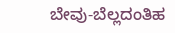ಬೇವು-ಬೆಲ್ಲದಂತಿಹ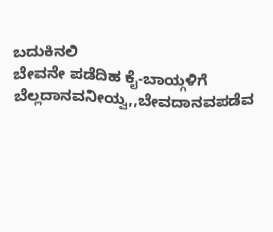ಬದುಕಿನಲಿ
ಬೇವನೇ ಪಡೆದಿಹ ಕೈ-ಬಾಯ್ಗಳಿಗೆ
ಬೆಲ್ಲದಾನವನೀಯ್ವ,,ಬೇವದಾನವಪಡೆವ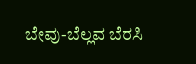ಬೇವು-ಬೆಲ್ಲವ ಬೆರಸಿ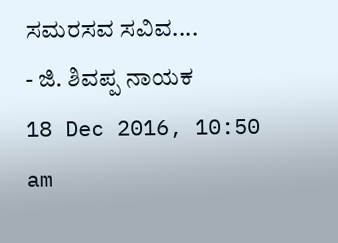ಸಮರಸವ ಸವಿವ....
- ಜಿ. ಶಿವಪ್ಪ ನಾಯಕ
18 Dec 2016, 10:50 am